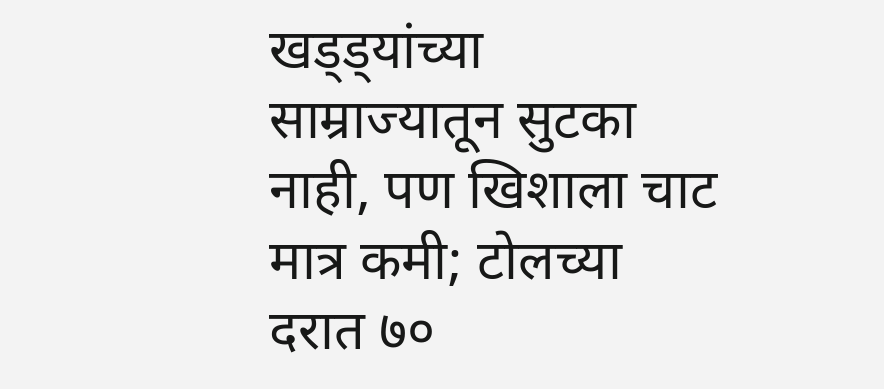खड्ड्यांच्या साम्राज्यातून सुटका नाही, पण खिशाला चाट मात्र कमी; टोलच्या दरात ७०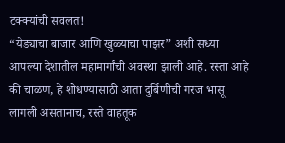टक्क्यांची सवलत!
“येड्याचा बाजार आणि खुळ्याचा पाझर” अशी सध्या आपल्या देशातील महामार्गांची अवस्था झाली आहे. रस्ता आहे की चाळण, हे शोधण्यासाठी आता दुर्बिणीची गरज भासू लागली असतानाच, रस्ते वाहतूक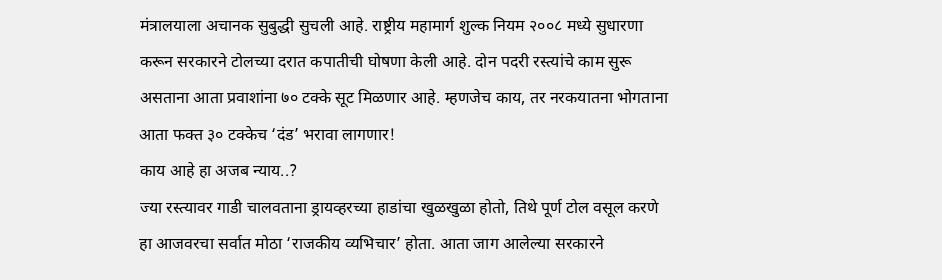मंत्रालयाला अचानक सुबुद्धी सुचली आहे. राष्ट्रीय महामार्ग शुल्क नियम २००८ मध्ये सुधारणा करून सरकारने टोलच्या दरात कपातीची घोषणा केली आहे. दोन पदरी रस्त्यांचे काम सुरू असताना आता प्रवाशांना ७० टक्के सूट मिळणार आहे. म्हणजेच काय, तर नरकयातना भोगताना आता फक्त ३० टक्केच ‘दंड’ भरावा लागणार!
काय आहे हा अजब न्याय..?
ज्या रस्त्यावर गाडी चालवताना ड्रायव्हरच्या हाडांचा खुळखुळा होतो, तिथे पूर्ण टोल वसूल करणे हा आजवरचा सर्वात मोठा ‘राजकीय व्यभिचार’ होता. आता जाग आलेल्या सरकारने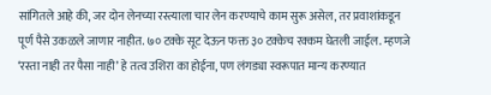सांगितले आहे की, जर दोन लेनच्या रस्त्याला चार लेन करण्याचे काम सुरू असेल, तर प्रवाशांकडून पूर्ण पैसे उकळले जाणार नाहीत. ७० टक्के सूट देऊन फक्त ३० टक्केच रक्कम घेतली जाईल. म्हणजे ‘रस्ता नाही तर पैसा नाही’ हे तत्व उशिरा का होईना, पण लंगड्या स्वरूपात मान्य करण्यात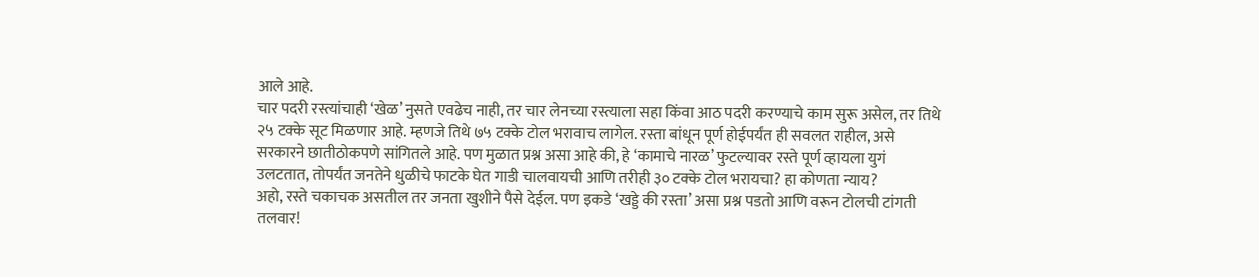आले आहे.
चार पदरी रस्त्यांचाही ‘खेळ’ नुसते एवढेच नाही, तर चार लेनच्या रस्त्याला सहा किंवा आठ पदरी करण्याचे काम सुरू असेल, तर तिथे २५ टक्के सूट मिळणार आहे. म्हणजे तिथे ७५ टक्के टोल भरावाच लागेल. रस्ता बांधून पूर्ण होईपर्यंत ही सवलत राहील, असे सरकारने छातीठोकपणे सांगितले आहे. पण मुळात प्रश्न असा आहे की, हे ‘कामाचे नारळ’ फुटल्यावर रस्ते पूर्ण व्हायला युगं उलटतात, तोपर्यंत जनतेने धुळीचे फाटके घेत गाडी चालवायची आणि तरीही ३० टक्के टोल भरायचा? हा कोणता न्याय?
अहो, रस्ते चकाचक असतील तर जनता खुशीने पैसे देईल. पण इकडे ‘खड्डे की रस्ता’ असा प्रश्न पडतो आणि वरून टोलची टांगती तलवार!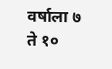वर्षाला ७ ते १०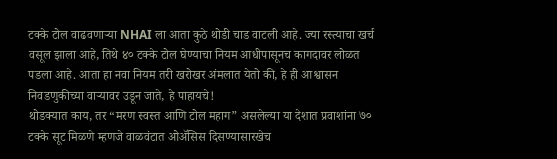टक्के टोल वाढवणाऱ्या NHAI ला आता कुठे थोडी चाड वाटली आहे. ज्या रस्त्याचा खर्च वसूल झाला आहे, तिथे ४० टक्के टोल घेण्याचा नियम आधीपासूनच कागदावर लोळत पडला आहे. आता हा नवा नियम तरी खरोखर अंमलात येतो की, हे ही आश्वासन निवडणुकीच्या वाऱ्यावर उडून जाते, हे पाहायचे!
थोडक्यात काय, तर “मरण स्वस्त आणि टोल महाग” असलेल्या या देशात प्रवाशांना ७० टक्के सूट मिळणे म्हणजे वाळवंटात ओॲसिस दिसण्यासारखेच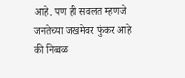आहे. पण ही सवलत म्हणजे जनतेच्या जखमेवर फुंकर आहे की निव्वळ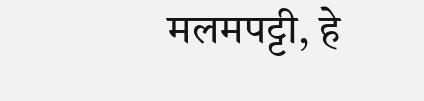मलमपट्टी, हे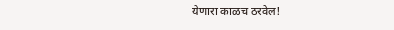येणारा काळच ठरवेल!